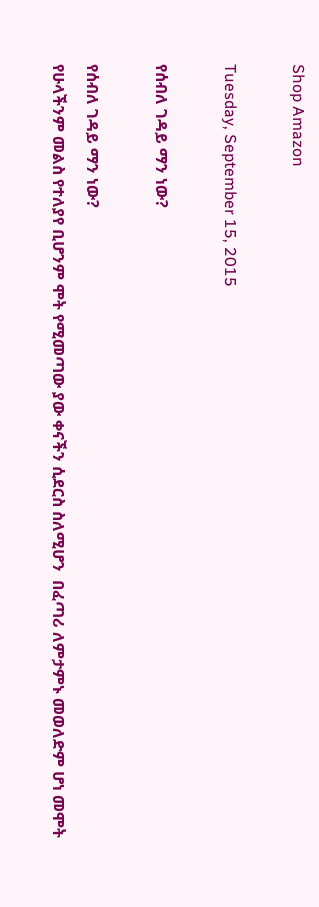Shop Amazon

Tuesday, September 15, 2015

የሰብለ ገዳይ ማን ነው?

የሰብለ ገዳይ ማን ነው?
የሁላችንም መልስ የተለያየ ቢሆንም ሞት የሚመጣው ያው ቀናችን ሲደርስ ስለሚሆን  በፈጣሪ ለምታምኑ መወለድም ሆነ መሞት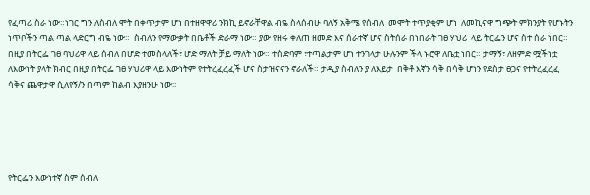የፈጣሪ ስራ ነው።ነገር ግን ለስብለ ሞት በቀጥታም ሆነ በተዘዋዋሪ ንክኪ ይኖራቸዋል ብዬ ስላሰብሁ ባለኝ አቅሜ የሰብለ  መሞት ተጥያቂም ሆነ  ለመኪናዋ ግጭት ምክንያት የሆኑትን ነጥቦችን ጣል ጣል ላድርግ ብዬ ነው።  ስብለን የማውቃት በቤቶች ድራማ ነው። ያው የዘሩ ቀለጠ ዘመድ እና ሰራተኛ ሆና ስትሰራ በነበራት ገፀ ሃህሪ  ላይ ትርፌን ሆና ስተ ሰራ ነበር። በዚያ በትርፌ ገፀ ባህሪዋ ላይ ሰብለ በሆድ ተመስላለች፣ ሆድ ማለት ቻይ ማለት ነው። ተስድባም ፣ተጣልታም ሆነ ተንገላታ ሁሉንም ችላ ኑሮዋ ለቤቷ ነበር። ታማኝ፣ ለዘምድ ሟችነቷ ለእውነት ያላት ክብር በዚያ በትርፌ ገፀ ሃህሪዋ ላይ እውነትም የተትረፈረፈች ሆና ስታዝናናን ኖራለች። ታዲያ ስብለን ያ ለእይታ  በቅቶ እኛን ሳቅ በሳቅ ሆነን የደስታ ፀጋና የተትረፈረፈ ሳቅና ጨዋታዋ ሲለየኝ/ን በጣም ከልብ እያዘንሁ ነው።





የትርፌን እውነተኛ ስም ሰብለ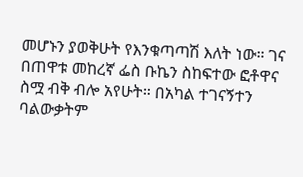መሆኑን ያወቅሁት የእንቁጣጣሽ እለት ነው። ገና በጠዋቱ መከረኛ ፌስ ቡኬን ስከፍተው ፎቶዋና ስሟ ብቅ ብሎ አየሁት። በአካል ተገናኝተን ባልውቃትም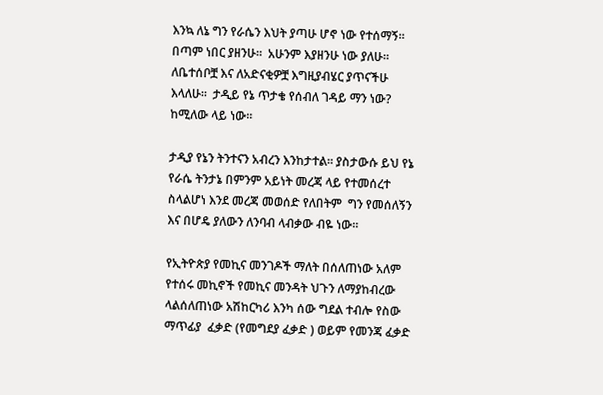እንኳ ለኔ ግን የራሴን እህት ያጣሁ ሆኖ ነው የተሰማኝ። በጣም ነበር ያዘንሁ።  አሁንም እያዘንሁ ነው ያለሁ።  ለቤተሰቦቿ እና ለአድናቂዎቿ እግዚያብሄር ያጥናችሁ እላለሁ።  ታዲይ የኔ ጥታቄ የሰብለ ገዳይ ማን ነው? ከሚለው ላይ ነው።

ታዲያ የኔን ትንተናን አብረን እንከታተል። ያስታውሱ ይህ የኔ የራሴ ትንታኔ በምንም አይነት መረጃ ላይ የተመሰረተ ስላልሆነ እንደ መረጃ መወሰድ የለበትም  ግን የመሰለኝን እና በሆዴ ያለውን ለንባብ ላብቃው ብዬ ነው።

የኢትዮጵያ የመኪና መንገዶች ማለት በሰለጠነው አለም የተሰሩ መኪኖች የመኪና መንዳት ህጉን ለማያከብረው ላልሰለጠነው አሽከርካሪ እንካ ሰው ግደል ተብሎ የስው ማጥፊያ  ፈቃድ (የመግደያ ፈቃድ ) ወይም የመንጃ ፈቃድ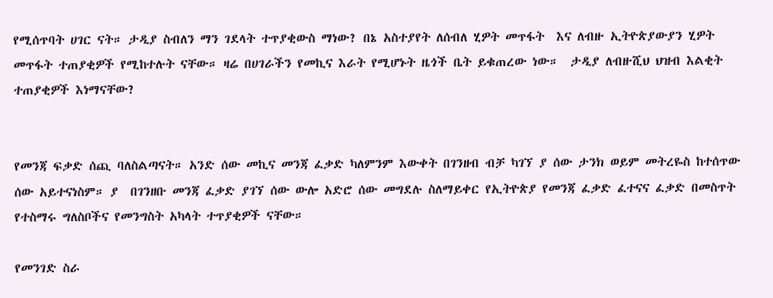የሚሰጥባት ሀገር ናት። ታዲያ ስብለን ማን ገደላት ተጥያቂውስ ማነው? በኔ አስተያየት ለሰብለ ሂዎት መጥፋት  እና ለብዙ ኢትዮጵያውያን ሂዎት መጥፋት ተጠያቂዎች የሚከተሉት ናቸው። ዛሬ በሀገራችን የመኪና እራት የሚሆኑት ዜጎች ቤት ይቁጠረው ነው።  ታዲያ ለብዙሺህ ህዝብ እልቂት ተጠያቂዎች እነማናቸው?


የመንጃ ፍቃድ ሰጪ ባለስልጣናት። አንድ ሰው መኪና መንጃ ፈቃድ ካለምንም እውቀት በገንዘብ ብቻ ካገኘ ያ ሰው ታንክ ወይም መትረዬስ ከተሰጥው ሰው አይተናነስም። ያ  በገንዘቡ መንጃ ፈቃድ ያገኘ ሰው ውሎ አድሮ ሰው መግደሉ ስለማይቀር የኢትዮጵያ የመንጃ ፈቃድ ፈተናና ፈቃድ በመስጥት የተስማሩ ግለስቦችና የመንግስት አካላት ተጥያቂዎች ናቸው።

የመንገድ ስራ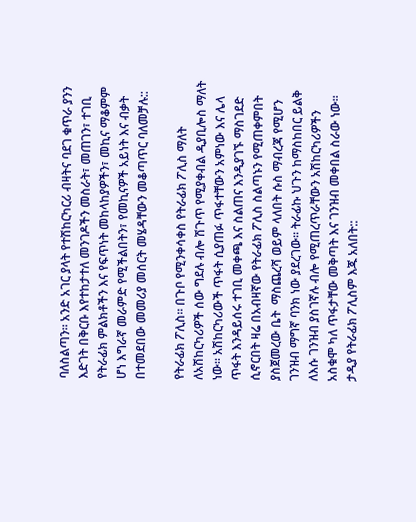ባለስልጣን። አንድ አገር ያላት የተሽከርካርሪ ብዛትና ባደገ ቁጥራ ያንን እድገት በቅርቡ እየተከታተለ መንገዶችን መስራት፣ መጠገን፣ ተገቢ የትራፊክ ምልክቶችን እና የፍጥነት መከላከያዎችን፣ መኪና ማቆምም ሆነ እግራኛ መራምድ የሚችልበትን፣ የመኪናዎች አይነት እና ብቃት በተመደበው መመሪያ መሰርት መሄዳቸውን መቆጣጥር ባለመቻሉ::

የትራፊክ ፖሊስ። በጉቦ የሚንቀሳቀስ የትራፊክ ፖሊስ ማለት ለአሽከርካሪዎች ሰው ግደሉ ብሎ ሽጉጥ የሚያቀብል ዲያቢሎስ ማለት ነው። አሽከርካሪውች ጥፋት ሲያጠፉ ጥፋተቸውን አምነው እና ሌላ ጥፋት እንዳይሰሩ ተገቢ መቀጫ እና ስልጠና እንዲያገኙ ማስገደድ ሲኖርበት ዛሬ በአብዛኛው የትራፊክ ፖሊስ ስልጣኑን የሚጠቀምበት ያስጀመረው ቤት  ማስጨረሻ ወይም ላለበት ሱስ ማብረጃ የሚሆን ገንዝብ ማግኛ ባንክ ነው ያደረገው። ትራፊኩ ህጉን ከማስከበር ይልቅ ለእሱ ገንዝብ ያስገኛሉ ብሎ የሚጠረጥራቸውን አሽከርካሪዎችን አስቁሞ ካለ ጥፋታቸው መቅጣት እና ገንዝብ መቀበል ስራው ነው። ታዲያ የትራፊክ ፖሊስም እጁ አለበት::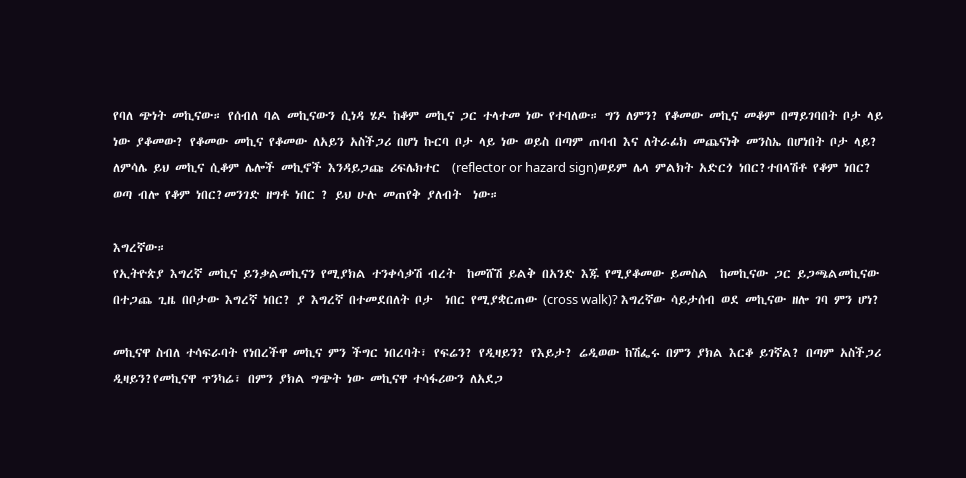የባለ ጭነት መኪናው። የሰብለ ባል መኪናውን ሲነዳ ሄዶ ከቆም መኪና ጋር ተላተመ ነው የተባለው። ግን ለምን? የቆመው መኪና መቆም በማይገባበት ቦታ ላይ ነው ያቆመው? የቆመው መኪና የቆመው ለአይን አስችጋሪ በሆነ ኩርባ ቦታ ላይ ነው ወይስ በጣም ጠባብ እና ለትራፊክ መጨናነቅ መንስኤ በሆነበት ቦታ ላይ? ለምሳሌ ይህ መኪና ሲቆም ሌሎች መኪኖች እንዳይጋጩ ሪፍሌክተር  (reflector or hazard sign)ወይም ሌላ ምልክት አድርጎ ነበር?ተበላሽቶ የቆም ነበር? ወጣ ብሎ የቆም ነበር?መንገድ ዘግቶ ነበር ? ይህ ሁሉ መጠየቅ ያለብት  ነው።

እግረኛው።
የኢትዮጵያ እግረኛ መኪና ይንቃልመኪናን የሚያክል ተንቀሳቃሽ ብረት  ከመሸሽ ይልቅ በአንድ እጁ የሚያቆመው ይመስል  ከመኪናው ጋር ይጋጫልመኪናው በተጋጨ ጊዜ በቦታው እግረኛ ነበር? ያ እግረኛ በተመደበለት ቦታ  ነበር የሚያቋርጠው (cross walk)? እግረኛው ሳይታሰብ ወደ መኪናው ዘሎ ገባ ምን ሆነ?

መኪናዋ ስብለ ተሳፍራባት የነበረችዋ መኪና ምን ችግር ነበረባት፣ የፍሬን? የዲዛይን? የእይታ? ሬዲወው ከሽፌሩ በምን ያክል እርቆ ይገኛል? በጣም አስችጋሪ ዲዛይን?የመኪናዋ ጥንካሬ፣ በምን ያክል ግጭት ነው መኪናዋ ተሳፋሪውን ለአደጋ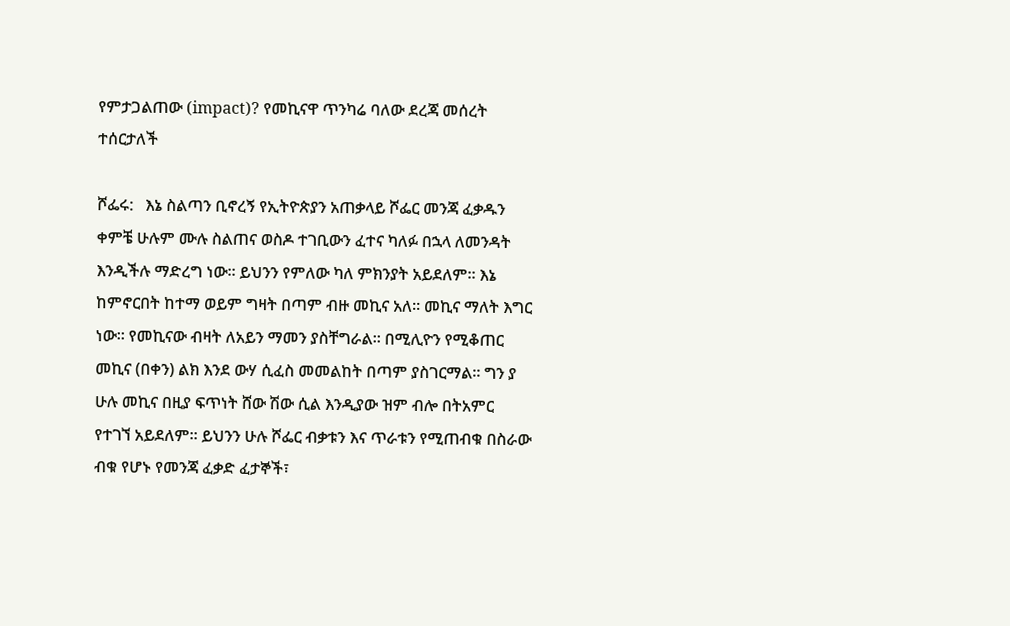የምታጋልጠው (impact)? የመኪናዋ ጥንካሬ ባለው ደረጃ መሰረት ተሰርታለች

ሾፌሩ:   እኔ ስልጣን ቢኖረኝ የኢትዮጵያን አጠቃላይ ሾፌር መንጃ ፈቃዱን ቀምቼ ሁሉም ሙሉ ስልጠና ወስዶ ተገቢውን ፈተና ካለፉ በኋላ ለመንዳት እንዲችሉ ማድረግ ነው። ይህንን የምለው ካለ ምክንያት አይደለም። እኔ ከምኖርበት ከተማ ወይም ግዛት በጣም ብዙ መኪና አለ። መኪና ማለት እግር ነው። የመኪናው ብዛት ለአይን ማመን ያስቸግራል። በሚሊዮን የሚቆጠር መኪና (በቀን) ልክ እንደ ውሃ ሲፈስ መመልከት በጣም ያስገርማል። ግን ያ ሁሉ መኪና በዚያ ፍጥነት ሸው ሽው ሲል እንዲያው ዝም ብሎ በትአምር የተገኘ አይደለም። ይህንን ሁሉ ሾፌር ብቃቱን እና ጥራቱን የሚጠብቁ በስራው ብቁ የሆኑ የመንጃ ፈቃድ ፈታኞች፣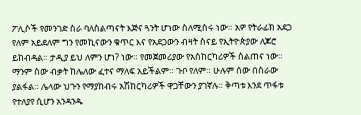ፖሊሶች የመንገድ ስራ ባለስልጣናት እጅና ጓንት ሆነው ስለሚሰሩ ነው። አዎ የትራፊክ አደጋ የለም አይደለም ግን የመኪናውን ቁጥር እና የአደጋውን ብዛት ስናይ የኢትዮጵያው ለጆሮ ይከብዳል። ታዲያ ይህ ለምን ሆነ? ነው። የመጀመሪያው የአስከርካሪዎች ስልጠና ነው። ማንም ስው ብቃት ከሌለው ፈተና ማለፍ አይችልም። ጉቦ የለም። ሁሉም ሰው በስራው ያልፋል። ሌላው ህጉን የማያከብሩ አሽከርካሪዎች ዋጋቸውን ያገኛሉ። ቅጣቱ እንደ ጥፋቱ የተለያየ ሲሆን አንዳንዱ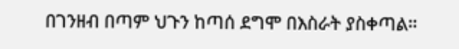በገንዘብ በጣም ህጉን ከጣሰ ደግሞ በእስራት ያስቀጣል።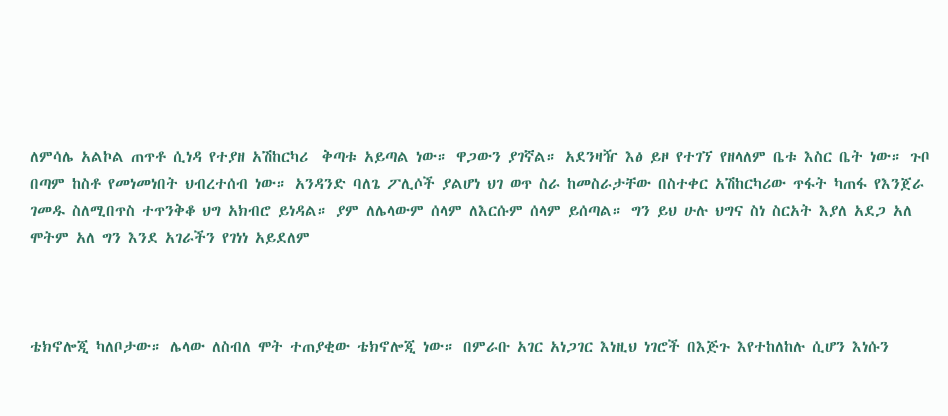ለምሳሌ አልኮል ጠጥቶ ሲነዳ የተያዘ አሽከርካሪ  ቅጣቱ አይጣል ነው። ዋጋውን ያገኛል። አደንዛዥ እፅ ይዞ የተገኘ የዘላለም ቤቱ እስር ቤት ነው። ጉቦ በጣም ከስቶ የመነመነበት ህብረተሰብ ነው። አንዳንድ ባለጌ ፖሊሶች ያልሆነ ህገ ወጥ ስራ ከመስራታቸው በስተቀር አሽከርካሪው ጥፋት ካጠፋ የእንጀራ ገመዱ ስለሚበጥስ ተጥንቅቆ ህግ አክብሮ ይነዳል። ያም ለሌላውም ሰላም ለእርሱም ሰላም ይሰጣል። ግን ይህ ሁሉ ህግና ስነ ስርአት እያለ አደጋ አለ ሞትም አለ ግን እንደ አገራችን የገነነ አይደለም



ቴክኖሎጂ ካለቦታው። ሌላው ለስብለ ሞት ተጠያቂው ቴክኖሎጂ ነው። በምራቡ አገር አነጋገር እነዚህ ነገሮች በእጅጉ እየተከለከሉ ሲሆን እነሱን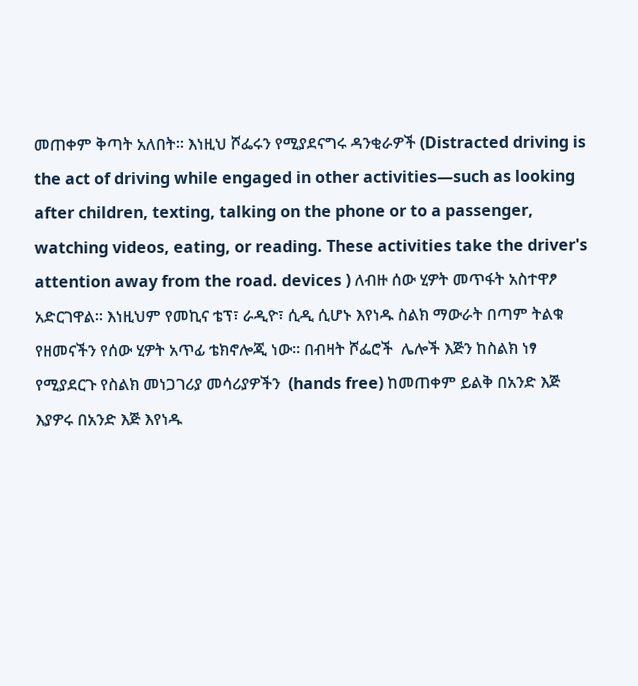መጠቀም ቅጣት አለበት። እነዚህ ሾፌሩን የሚያደናግሩ ዳንቂራዎች (Distracted driving is the act of driving while engaged in other activities—such as looking after children, texting, talking on the phone or to a passenger, watching videos, eating, or reading. These activities take the driver's attention away from the road. devices ) ለብዙ ሰው ሂዎት መጥፋት አስተዋፆ አድርገዋል። እነዚህም የመኪና ቴፕ፣ ራዲዮ፣ ሲዲ ሲሆኑ እየነዱ ስልክ ማውራት በጣም ትልቁ የዘመናችን የሰው ሂዎት አጥፊ ቴክኖሎጂ ነው። በብዛት ሾፌሮች  ሌሎች እጅን ከስልክ ነፃ የሚያደርጉ የስልክ መነጋገሪያ መሳሪያዎችን  (hands free) ከመጠቀም ይልቅ በአንድ እጅ እያዎሩ በአንድ እጅ እየነዱ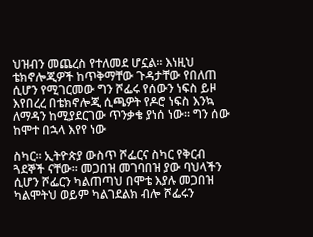ህዝብን መጨረስ የተለመደ ሆኗል። እነዚህ ቴክኖሎጂዎች ከጥቅማቸው ጉዳታቸው የበለጠ ሲሆን የሚገርመው ግን ሾፌሩ የሰውን ነፍስ ይዞ እየበረረ በቴክኖሎጂ ሲጫዎት የዶሮ ነፍስ እንኳ ለማዳን ከሚያደርገው ጥንቃቄ ያነሰ ነው። ግን ሰው ከሞተ በኋላ እየየ ነው

ስካር። ኢትዮጵያ ውስጥ ሾፌርና ስካር የቅርብ ጓደኞች ናቸው። መጋበዝ መገባበዝ ያው ባህላችን ሲሆን ሾፌርን ካልጠጣህ በሞቴ እያሉ መጋበዝ ካልሞትህ ወይም ካልገደልክ ብሎ ሾፌሩን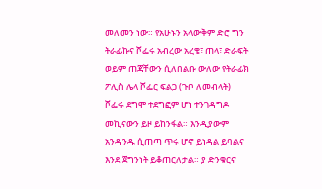መለመን ነው። የአሁኑን አላውቅም ድሮ ግን ትራፊኩና ሾፌሩ አብረው አረቄ፣ ጠላ፣ ድራፍት ወይም ጠጃቸውን ሲለበልቡ ውለው የትራፊክ ፖሊስ ሌላ ሾፌር ፍልጋ (ጉቦ ለመብላት) ሾፌሩ ደግሞ ተደግፎም ሆነ ተንገዳግዶ መኪናውን ይዞ ይከንፋል። እንዲያውም አንዳንዱ ሲጠጣ ጥሩ ሆኖ ይነዳል ይባልና እንደ ጀግንነት ይቆጠርለታል። ያ ድንቁርና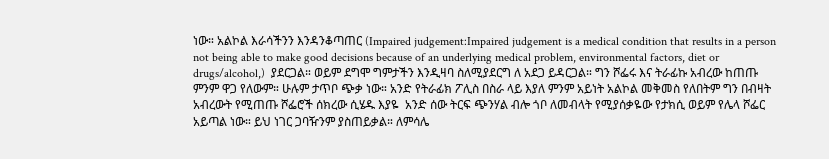ነው። አልኮል እራሳችንን እንዳንቆጣጠር (Impaired judgement:Impaired judgement is a medical condition that results in a person not being able to make good decisions because of an underlying medical problem, environmental factors, diet or drugs/alcohol,)  ያደርጋል። ወይም ደግሞ ግምታችን እንዲዛባ ስለሚያደርግ ለ አደጋ ይዳርጋል። ግን ሾፌሩ እና ትራፊኩ አብረው ከጠጡ ምንም ዋጋ የለውም። ሁሉም ታጥቦ ጭቃ ነው። አንድ የትራፊክ ፖሊስ በስራ ላይ እያለ ምንም አይነት አልኮል መቅመስ የለበትም ግን በብዛት አብረውት የሚጠጡ ሾፌሮች ሰክረው ሲሄዱ እያዬ  አንድ ሰው ትርፍ ጭንሃል ብሎ ጎቦ ለመብላት የሚያሰቃዬው የታክሲ ወይም የሌላ ሾፌር  አይጣል ነው። ይህ ነገር ጋባዥንም ያስጠይቃል። ለምሳሌ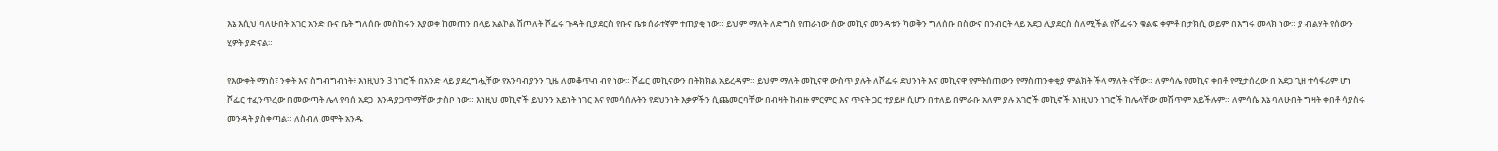እኔ እሲህ ባለሁበት አገር አንድ ቡና ቤት ግለሰቡ መስከሩን እያወቀ ከመጠን በላይ አልኮል ሽጦለት ሾፌሩ ጉዳት ቢያደርስ የቡና ቤቱ ሰራተኛም ተጠያቂ ነው። ይህም ማለት ለድግስ የጠራነው ሰው መኪና መንዳቱን ካወቅን ግለሰቡ በስውና በንብርት ላይ አደጋ ሊያደርስ ስለሚችል የሾፌሩን ቁልፍ ቀምቶ በታክሲ ወይም በእግሩ መላክ ነው። ያ ብልሃት የሰውን ሂዎት ያድናል።

የእውቀት ማነስ፣ ንቀት እና ስግብግብነት፥ እነዚህን 3 ነገሮች በአንድ ላይ ያደረግሗቸው የአንባብያንን ጊዜ ለመቆጥብ ብየ ነው። ሾፌር መኪናውን በትክክል አይረዳም። ይህም ማለት መኪናዋ ውስጥ ያሉት ለሾፌሩ ደህንነት እና መኪናዋ የምትሰጠውን የማስጠንቀቂያ ምልክት ችላ ማለት ናቸው። ለምሳሌ የመኪና ቀበቶ የሚታሰረው በ አደጋ ጊዘ ተሳፋሪም ሆነ ሾፌር ተፈንጥረው በመውጣት ሌላ የባሰ አደጋ  እንዳያጋጥማቸው ታስቦ ነው። እነዚህ መኪኖች ይህንን አይነት ነገር እና የመሳሰሉትን የደህንነት እቃዎችን ሲጨመርባቸው በብዛት ከብዙ ምርምር እና ጥናት ጋር ተያይዞ ሲሆን በተለይ በምራቡ አለም ያሉ አገሮች መኪኖች እነዚህን ነገሮች ከሌላቸው መሽጥም አይችሉም። ለምሳሴ እኔ ባለሁበት ግዛት ቀበቶ ሳያስሩ መንዳት ያስቀጣል። ለስብለ መሞት አንዱ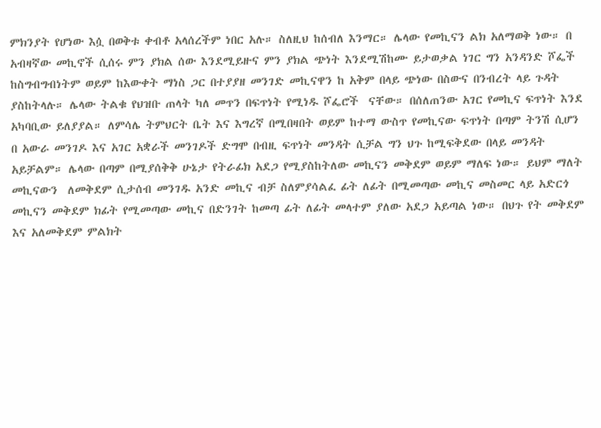ምክንያት የሆነው እሷ በወቅቱ ቀብቶ አላሰረችም ነበር አሉ። ስለዚህ ከሰብለ እንማር። ሌላው የመኪናን ልክ አለማወቅ ነው። በ አብዛኛው መኪኖች ሲሰሩ ምን ያክል ሰው እንደሚይዙና ምን ያክል ጭነት እንደሚሽከሙ ይታወቃል ነገር ግን አንዳንድ ሾፌች ከስግብግብነትም ወይም ከእውቀት ማነስ ጋር በተያያዘ መንገድ መኪናዋን ከ አቅም በላይ ጭነው በስውና በንብረት ላይ ጉዳት ያስከትላሉ። ሌላው ትልቁ የህዝቡ ጠላት ካለ መጥን በፍጥነት የሚነዱ ሾፌሮች  ናቸው። በሰለጠንው አገር የመኪና ፍጥነት እንደ አካባቢው ይለያያል። ለምሳሌ ትምህርት ቤት እና እግረኛ በሚበዛበት ወይም ከተማ ውስጥ የመኪናው ፍጥነት በጣም ትንሽ ሲሆን  በ አውራ መንገዶ እና አገር አቋራች መንገዶች ድግሞ በብዚ ፍጥነት መንዳት ሲቻል ግን ህጉ ከሚፍቅደው በላይ መንዳት አይቻልም። ሌላው በጣም በሚያሰቅቅ ሁኔታ የትራፊክ አደጋ የሚያስከትለው መኪናን መቅደም ወይም ማለፍ ነው። ይህም ማለት መኪናውን  ለመቅደም ሲታሰብ መንገዱ አንድ መኪና ብቻ ስለምያሳልፈ ፊት ለፊት በሚመጣው መኪና መስመር ላይ አድርጎ መኪናን መቅደም ክፊት የሚመጣው መኪና በድንገት ከመጣ ፊት ለፊት መላተም ያለው አደጋ አይጣል ነው። በህጉ የት መቅደም እና አለመቅደም ምልክት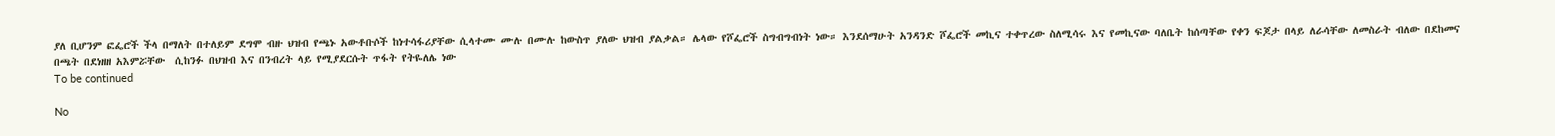ያለ ቢሆንም ፎፌሮች ችላ በማለት በተለይም ደግሞ ብዙ ህዝብ የጫኑ አውቶቡሶች ከነተሳፋሪያቸው ሲላተሙ ሙሉ በሙሉ ከውስጥ ያለው ህዝብ ያልቃል። ሌላው የሾፌሮች ስግብግብነት ነው። እንደሰማሁት አንዳንድ ሾፌሮች መኪና ተቀጥረው ስለሚሳሩ እና የመኪናው ባለቤት ከሰጣቸው የቀን ፍጆታ በላይ ለራሳቸው ለመስራት ብለው በደከመና በጫት በደነዘዘ አእምሯቸው  ሲከንፉ በህዝብ እና በንብረት ላይ የሚያደርሱት ጥፋት የትዬለሌ ነው
To be continued

No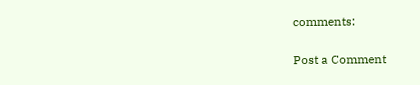comments:

Post a Comment